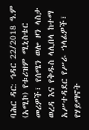ባሕር ዳር: ኅዳር 22/2018 ዓ.ም (አሚኮ) የቱሪዝም ሚኒስቴር መሪዎች፣ የሰሜን ወሎ ዞን ላስታ ወረዳ እና የቅዱስ ላሊበላ ከተማ አሥተዳደር የሥራ ኀላፊዎች፣ የሃይማኖት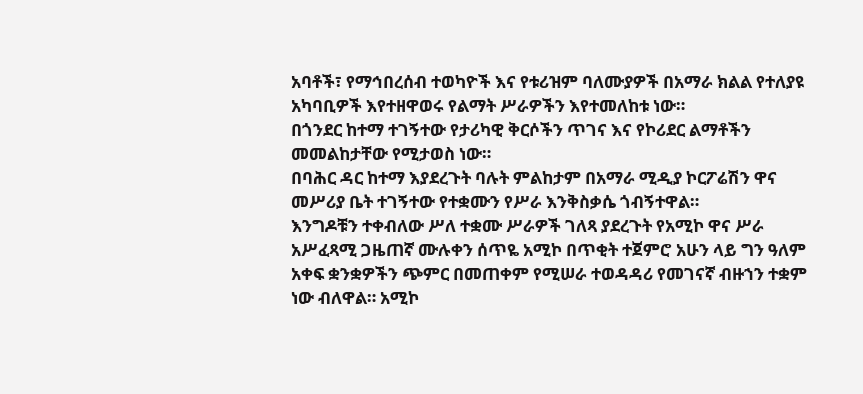አባቶች፣ የማኅበረሰብ ተወካዮች እና የቱሪዝም ባለሙያዎች በአማራ ክልል የተለያዩ አካባቢዎች እየተዘዋወሩ የልማት ሥራዎችን እየተመለከቱ ነው።
በጎንደር ከተማ ተገኝተው የታሪካዊ ቅርሶችን ጥገና እና የኮሪደር ልማቶችን መመልከታቸው የሚታወስ ነው።
በባሕር ዳር ከተማ እያደረጉት ባሉት ምልከታም በአማራ ሚዲያ ኮርፖሬሽን ዋና መሥሪያ ቤት ተገኝተው የተቋሙን የሥራ እንቅስቃሴ ጎብኝተዋል።
እንግዶቹን ተቀብለው ሥለ ተቋሙ ሥራዎች ገለጻ ያደረጉት የአሚኮ ዋና ሥራ አሥፈጻሚ ጋዜጠኛ ሙሉቀን ሰጥዬ አሚኮ በጥቂት ተጀምሮ አሁን ላይ ግን ዓለም አቀፍ ቋንቋዎችን ጭምር በመጠቀም የሚሠራ ተወዳዳሪ የመገናኛ ብዙኀን ተቋም ነው ብለዋል። አሚኮ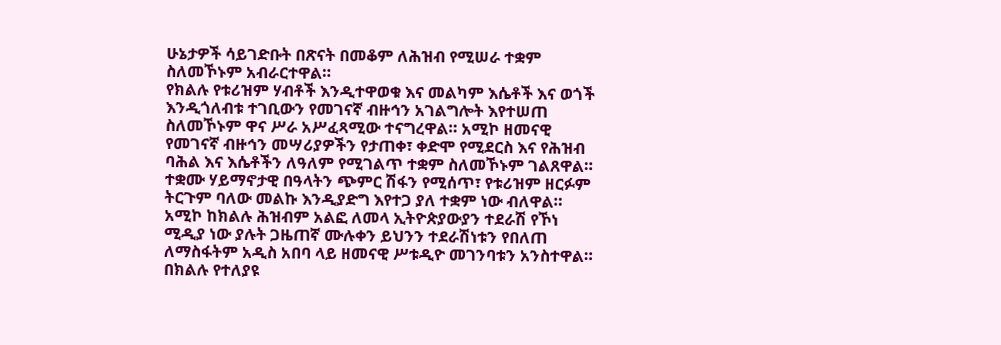ሁኔታዎች ሳይገድቡት በጽናት በመቆም ለሕዝብ የሚሠራ ተቋም ስለመኾኑም አብራርተዋል።
የክልሉ የቱሪዝም ሃብቶች እንዲተዋወቁ እና መልካም እሴቶች እና ወጎች እንዲጎለብቱ ተገቢውን የመገናኛ ብዙኅን አገልግሎት እየተሠጠ ስለመኾኑም ዋና ሥራ አሥፈጻሚው ተናግረዋል። አሚኮ ዘመናዊ የመገናኛ ብዙኅን መሣሪያዎችን የታጠቀ፣ ቀድሞ የሚደርስ እና የሕዝብ ባሕል እና እሴቶችን ለዓለም የሚገልጥ ተቋም ስለመኾኑም ገልጸዋል።
ተቋሙ ሃይማኖታዊ በዓላትን ጭምር ሽፋን የሚሰጥ፣ የቱሪዝም ዘርፉም ትርጉም ባለው መልኩ እንዲያድግ እየተጋ ያለ ተቋም ነው ብለዋል።
አሚኮ ከክልሉ ሕዝብም አልፎ ለመላ ኢትዮጵያውያን ተደራሽ የኾነ ሚዲያ ነው ያሉት ጋዜጠኛ ሙሉቀን ይህንን ተደራሽነቱን የበለጠ ለማስፋትም አዲስ አበባ ላይ ዘመናዊ ሥቱዲዮ መገንባቱን አንስተዋል። በክልሉ የተለያዩ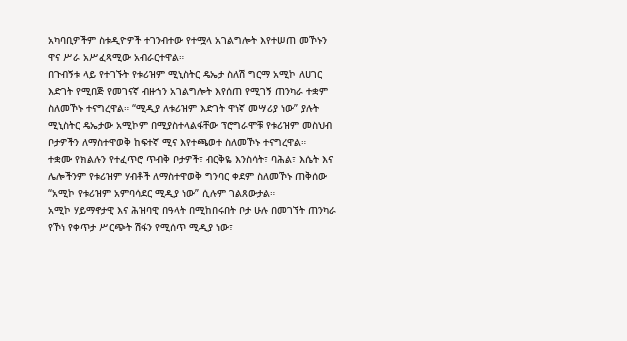አካባቢዎችም ስቱዲዮዎች ተገንብተው የተሟላ አገልግሎት እየተሠጠ መኾኑን ዋና ሥራ አሥፈጻሚው አብራርተዋል።
በጉብኝቱ ላይ የተገኙት የቱሪዝም ሚኒስትር ዴኤታ ስለሽ ግርማ አሚኮ ለሀገር እድገት የሚበጅ የመገናኛ ብዙኀን አገልግሎት እየሰጠ የሚገኝ ጠንካራ ተቋም ስለመኾኑ ተናግረዋል። “ሚዲያ ለቱሪዝም እድገት ዋነኛ መሣሪያ ነው” ያሉት ሚኒስትር ዴኤታው አሚኮም በሚያስተላልፋቸው ፕሮግራሞቹ የቱሪዝም መስህብ ቦታዎችን ለማስተዋወቅ ከፍተኛ ሚና እየተጫወተ ስለመኾኑ ተናግረዋል።
ተቋሙ የክልሉን የተፈጥሮ ጥብቅ ቦታዎች፣ ብርቅዬ እንስሳት፣ ባሕል፣ እሴት እና ሌሎችንም የቱሪዝም ሃብቶች ለማስተዋወቅ ግንባር ቀደም ስለመኾኑ ጠቅሰው “አሚኮ የቱሪዝም አምባሳደር ሚዲያ ነው” ሲሉም ገልጸውታል።
አሚኮ ሃይማኖታዊ እና ሕዝባዊ በዓላት በሚከበሩበት ቦታ ሁሉ በመገኘት ጠንካራ የኾነ የቀጥታ ሥርጭት ሽፋን የሚሰጥ ሚዲያ ነው፣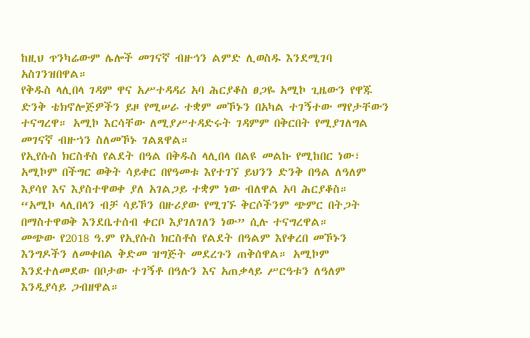ከዚህ ጥንካሬውም ሌሎች መገናኛ ብዙኅን ልምድ ሊወስዱ እንደሚገባ አስገንዝበዋል።
የቅዱስ ላሊበላ ገዳም ዋና አሥተዳዳሪ አባ ሕርያቆስ ፀጋዬ አሚኮ ጊዜውን የዋጁ ድንቅ ቴክኖሎጅዎችን ይዞ የሚሠራ ተቋም መኾኑን በአካል ተገኝተው ማየታቸውን ተናግረዋ። አሚኮ እርሳቸው ለሚያሥተዳድሩት ገዳምም በቅርበት የሚያገለግል መገናኛ ብዙኀን ስለመኾኑ ገልጸዋል።
የኢየሱስ ክርስቶስ የልደት በዓል በቅዱስ ላሊበላ በልዩ መልኩ የሚከበር ነው፣ አሚኮም በችግር ወቅት ሳይቀር በየዓመቱ እየተገኘ ይህንን ድንቅ በዓል ለዓለም እያሳየ እና እያስተዋወቀ ያለ አገልጋይ ተቋም ነው ብለዋል አባ ሕርያቆስ።
“አሚኮ ላሊበላን ብቻ ሳይኾን በዙሪያው የሚገኙ ቅርሶችንም ጭምር በትጋት በማስተዋወቅ እንደቤተሰብ ቀርቦ እያገለገለን ነው” ሲሉ ተናግረዋል።
መጭው የ2018 ዓ.ም የኢየሱስ ክርስቶስ የልደት በዓልም እየቀረበ መኾኑን እንግዶችን ለመቀበል ቅድመ ዝግጅት መደረጉን ጠቅሰዋል። አሚኮም እንደተለመደው በቦታው ተገኝቶ በዓሉን እና አጠቃላይ ሥርዓቱን ለዓለም እንዲያሳይ ጋብዘዋል።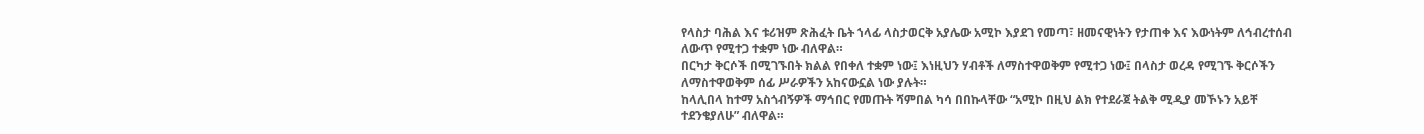የላስታ ባሕል እና ቱሪዝም ጽሕፈት ቤት ኀላፊ ላስታወርቅ አያሌው አሚኮ እያደገ የመጣ፣ ዘመናዊነትን የታጠቀ እና እውነትም ለኅብረተሰብ ለውጥ የሚተጋ ተቋም ነው ብለዋል።
በርካታ ቅርሶች በሚገኙበት ክልል የበቀለ ተቋም ነው፤ እነዚህን ሃብቶች ለማስተዋወቅም የሚተጋ ነው፤ በላስታ ወረዳ የሚገኙ ቅርሶችን ለማስተዋወቅም ሰፊ ሥራዎችን አከናውኗል ነው ያሉት።
ከላሊበላ ከተማ አስጎብኝዎች ማኅበር የመጡት ሻምበል ካሳ በበኩላቸው “አሚኮ በዚህ ልክ የተደራጀ ትልቅ ሚዲያ መኾኑን አይቸ ተደንቄያለሁ” ብለዋል።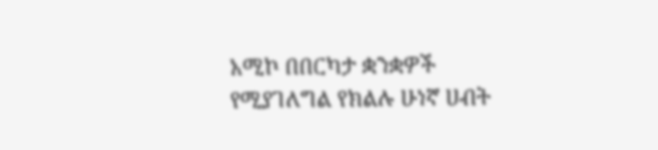አሚኮ በበርካታ ቋንቋዎች የሚያገለግል የክልሉ ሁነኛ ሀብት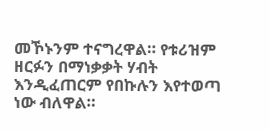መኾኑንም ተናግረዋል። የቱሪዝም ዘርፉን በማነቃቃት ሃብት እንዲፈጠርም የበኩሉን እየተወጣ ነው ብለዋል።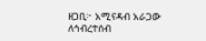ዘጋቢ፦ አሚናዳብ አራጋው
ለኅብረተሰብ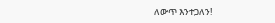ለውጥ እንተጋለን!